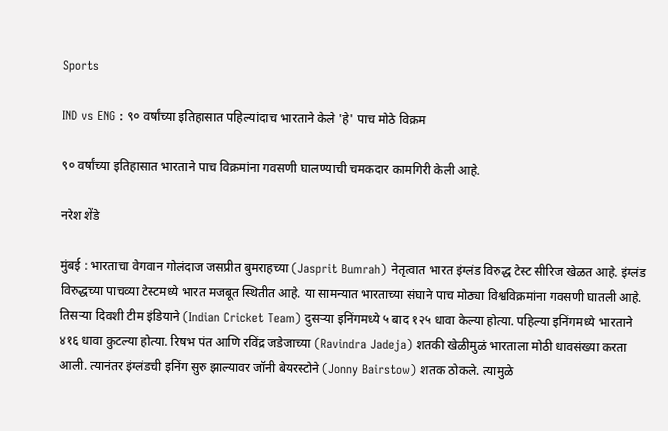Sports

IND vs ENG : ९० वर्षांच्या इतिहासात पहिल्यांदाच भारताने केले 'हे' पाच मोठे विक्रम

९० वर्षांच्या इतिहासात भारताने पाच विक्रमांना गवसणी घालण्याची चमकदार कामगिरी केली आहे.

नरेश शेंडे

मुंबई : भारताचा वेगवान गोलंदाज जसप्रीत बुमराहच्या (Jasprit Bumrah) नेतृत्वात भारत इंग्लंड विरुद्ध टेस्ट सीरिज खेळत आहे. इंग्लंड विरुद्धच्या पाचव्या टेस्टमध्ये भारत मजबूत स्थितीत आहे. या सामन्यात भारताच्या संघाने पाच मोठ्या विश्वविक्रमांना गवसणी घातली आहे. तिसऱ्या दिवशी टीम इंडियाने (Indian Cricket Team) दुसऱ्या इनिंगमध्ये ५ बाद १२५ धावा केल्या होत्या. पहिल्या इनिंगमध्ये भारताने ४१६ धावा कुटल्या होत्या. रिषभ पंत आणि रविंद्र जडेजाच्या (Ravindra Jadeja) शतकी खेळीमुळं भारताला मोठी धावसंख्या करता आली. त्यानंतर इंग्लंडची इनिंग सुरु झाल्यावर जॉनी बेयरस्टोने (Jonny Bairstow) शतक ठोकले. त्यामुळे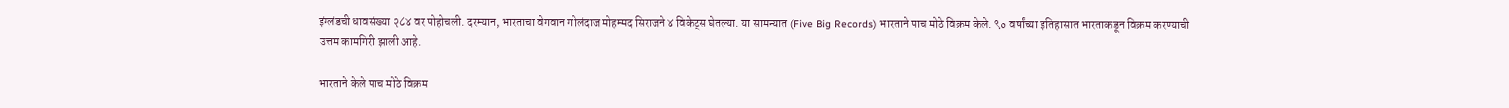इंग्लंडची धावसंख्या २८४ वर पोहोचली. दरम्यान, भारताचा वेगवान गोलंदाज मोहम्मद सिराजने ४ विकेट्स घेतल्या. या सामन्यात (Five Big Records) भारताने पाच मोठे विक्रम केले. ९० वर्षांच्या इतिहासात भारताकडून विक्रम करण्याची उत्तम कामगिरी झाली आहे.

भारताने केले पाच मोठे विक्रम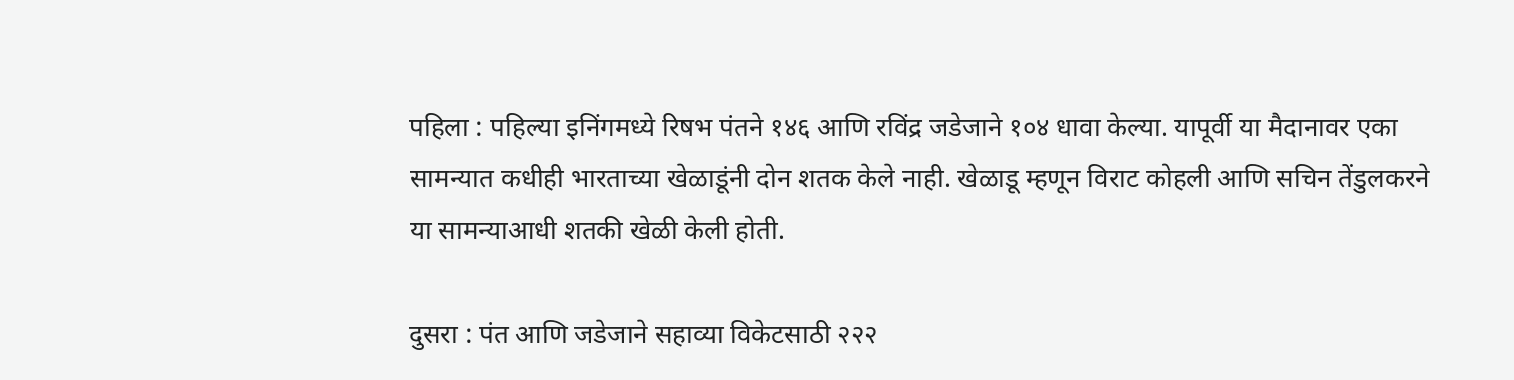पहिला : पहिल्या इनिंगमध्ये रिषभ पंतने १४६ आणि रविंद्र जडेजाने १०४ धावा केल्या. यापूर्वी या मैदानावर एका सामन्यात कधीही भारताच्या खेळाडूंनी दोन शतक केले नाही. खेळाडू म्हणून विराट कोहली आणि सचिन तेंडुलकरने या सामन्याआधी शतकी खेळी केली होती.

दुसरा : पंत आणि जडेजाने सहाव्या विकेटसाठी २२२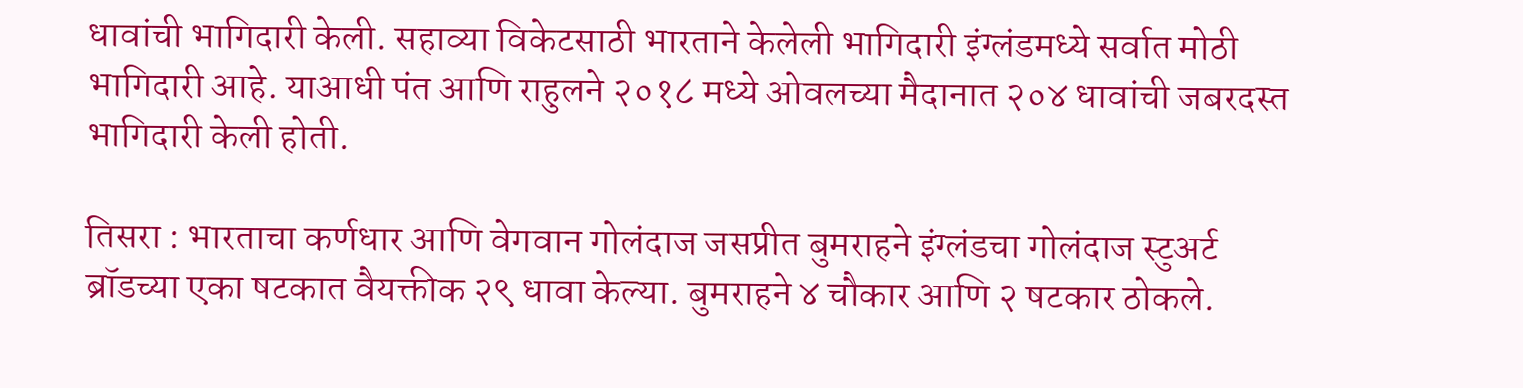धावांची भागिदारी केली. सहाव्या विकेटसाठी भारताने केलेली भागिदारी इंग्लंडमध्ये सर्वात मोठी भागिदारी आहे. याआधी पंत आणि राहुलने २०१८ मध्ये ओवलच्या मैदानात २०४ धावांची जबरदस्त भागिदारी केली होती.

तिसरा : भारताचा कर्णधार आणि वेगवान गोलंदाज जसप्रीत बुमराहने इंग्लंडचा गोलंदाज स्टुअर्ट ब्रॉडच्या एका षटकात वैयक्तीक २९ धावा केल्या. बुमराहने ४ चौकार आणि २ षटकार ठोकले.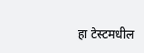हा टेस्टमधील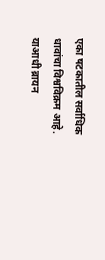एका षटकातील सर्वाधिक धावांचा विश्वविक्रम आहे. याआधी ब्रायन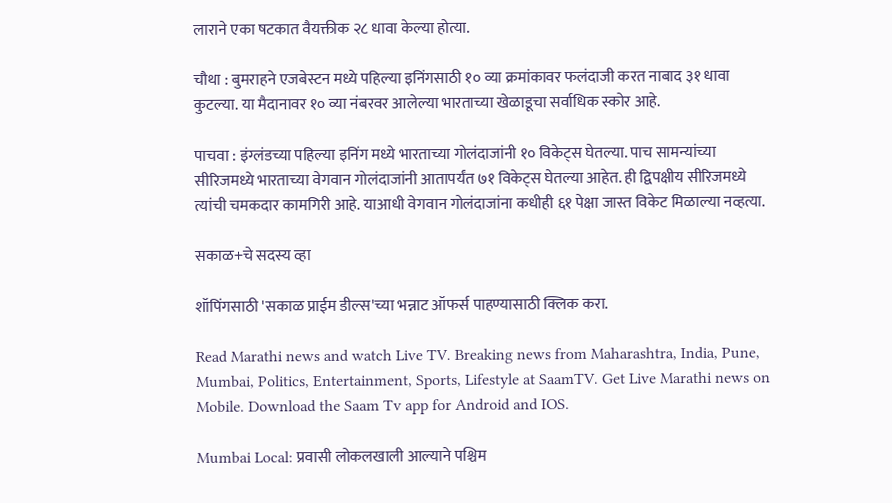लाराने एका षटकात वैयक्तीक २८ धावा केल्या होत्या.

चौथा : बुमराहने एजबेस्टन मध्ये पहिल्या इनिंगसाठी १० व्या क्रमांकावर फलंदाजी करत नाबाद ३१ धावा कुटल्या. या मैदानावर १० व्या नंबरवर आलेल्या भारताच्या खेळाडूचा सर्वाधिक स्कोर आहे.

पाचवा : इंग्लंडच्या पहिल्या इनिंग मध्ये भारताच्या गोलंदाजांनी १० विकेट्स घेतल्या. पाच सामन्यांच्या सीरिजमध्ये भारताच्या वेगवान गोलंदाजांनी आतापर्यंत ७१ विकेट्स घेतल्या आहेत. ही द्विपक्षीय सीरिजमध्ये त्यांची चमकदार कामगिरी आहे. याआधी वेगवान गोलंदाजांना कधीही ६१ पेक्षा जास्त विकेट मिळाल्या नव्हत्या.

सकाळ+चे सदस्य व्हा

शॉपिंगसाठी 'सकाळ प्राईम डील्स'च्या भन्नाट ऑफर्स पाहण्यासाठी क्लिक करा.

Read Marathi news and watch Live TV. Breaking news from Maharashtra, India, Pune, Mumbai, Politics, Entertainment, Sports, Lifestyle at SaamTV. Get Live Marathi news on Mobile. Download the Saam Tv app for Android and IOS.

Mumbai Local: प्रवासी लोकलखाली आल्याने पश्चिम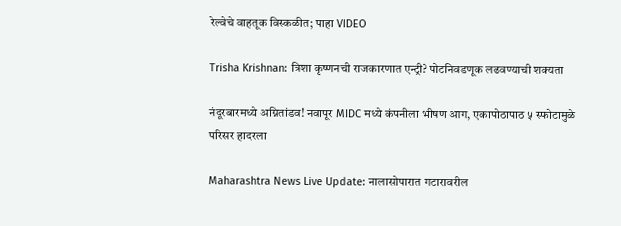रेल्वेचे वाहतूक विस्कळीत; पाहा VIDEO

Trisha Krishnan: त्रिशा कृष्णनची राजकारणात एन्ट्री? पोटनिवडणूक लढवण्याची शक्यता

नंदूरबारमध्ये अग्नितांडव! नवापूर MIDC मध्ये कंपनीला भीषण आग, एकापोठापाठ ५ स्फोटामुळे परिसर हादरला

Maharashtra News Live Update: नालासोपारात गटारावरील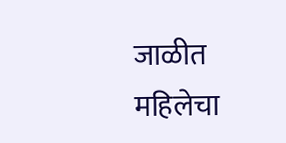जाळीत महिलेचा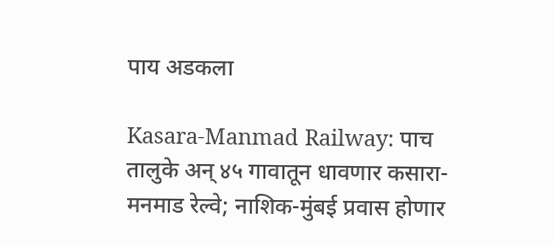पाय अडकला

Kasara-Manmad Railway: पाच तालुके अन् ४५ गावातून धावणार कसारा-मनमाड रेल्वे; नाशिक-मुंबई प्रवास होणार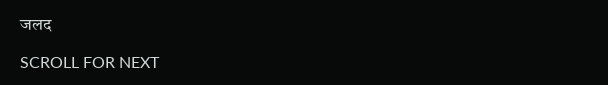जलद

SCROLL FOR NEXT